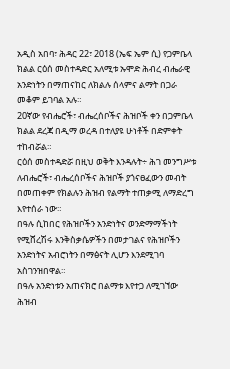አዲስ አበባ፣ ሕዳር 22፣ 2018 (ኤፍ ኤም ሲ) የጋምቤላ ክልል ርዕሰ መስተዳድር አለሚቱ ኡሞድ ሕብረ ብሔራዊ አንድነትን በማጠናከር ለክልሉ ሰላምና ልማት በጋራ መቆም ይገባል አሉ።
20ኛው የብሔሮች፣ ብሔረሰቦችና ሕዝቦች ቀን በጋምቤላ ክልል ደረጃ በዲማ ወረዳ በተለያዩ ሁነቶች በድምቀት ተከብሯል።
ርዕሰ መስተዳድሯ በዚህ ወቅት እንዳሉት÷ ሕገ መንግሥቱ ለብሔሮች፣ ብሔረሰቦችና ሕዝቦች ያጎናፀፈውን መብት በመጠቀም የክልሉን ሕዝብ የልማት ተጠቃሚ ለማድረግ እየተሰራ ነው።
በዓሉ ሲከበር የሕዝቦችን አንድነትና ወንድማማችነት የሚሸረሽሩ እንቅስቃሴዎችን በመታገልና የሕዝቦችን አንድነትና አብሮነትን በማፅናት ሊሆን እንደሚገባ አስገንዝበዋል።
በዓሉ አንድነቱን አጠናክሮ በልማቱ እየተጋ ለሚገኘው ሕዝብ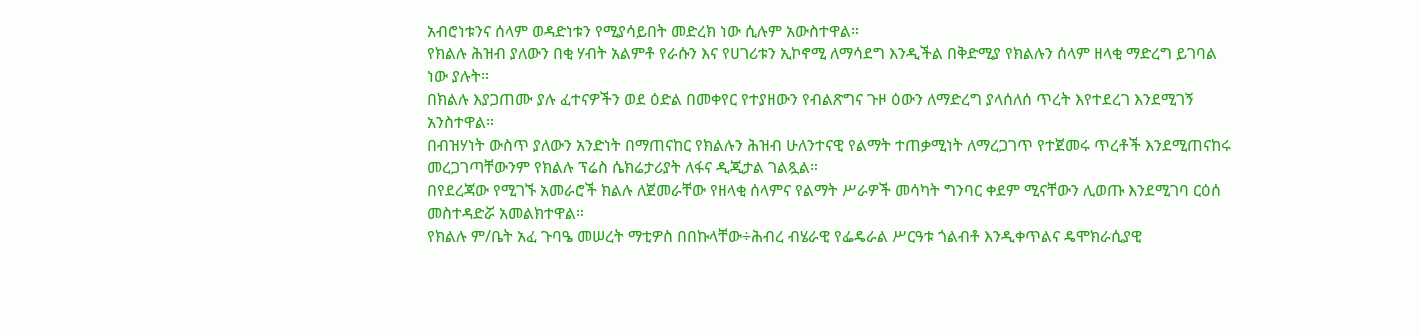አብሮነቱንና ሰላም ወዳድነቱን የሚያሳይበት መድረክ ነው ሲሉም አውስተዋል።
የክልሉ ሕዝብ ያለውን በቂ ሃብት አልምቶ የራሱን እና የሀገሪቱን ኢኮኖሚ ለማሳደግ እንዲችል በቅድሚያ የክልሉን ሰላም ዘላቂ ማድረግ ይገባል ነው ያሉት።
በክልሉ እያጋጠሙ ያሉ ፈተናዎችን ወደ ዕድል በመቀየር የተያዘውን የብልጽግና ጉዞ ዕውን ለማድረግ ያላሰለሰ ጥረት እየተደረገ እንደሚገኝ አንስተዋል።
በብዝሃነት ውስጥ ያለውን አንድነት በማጠናከር የክልሉን ሕዝብ ሁለንተናዊ የልማት ተጠቃሚነት ለማረጋገጥ የተጀመሩ ጥረቶች እንደሚጠናከሩ መረጋገጣቸውንም የክልሉ ፕሬስ ሴክሬታሪያት ለፋና ዲጂታል ገልጿል።
በየደረጃው የሚገኙ አመራሮች ክልሉ ለጀመራቸው የዘላቂ ሰላምና የልማት ሥራዎች መሳካት ግንባር ቀደም ሚናቸውን ሊወጡ እንደሚገባ ርዕሰ መስተዳድሯ አመልክተዋል።
የክልሉ ም/ቤት አፈ ጉባዔ መሠረት ማቲዎስ በበኩላቸው÷ሕብረ ብሄራዊ የፌዴራል ሥርዓቱ ጎልብቶ እንዲቀጥልና ዴሞክራሲያዊ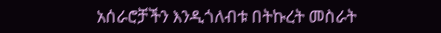አሰራሮቻችን እንዲጎለብቱ በትኩረት መስራት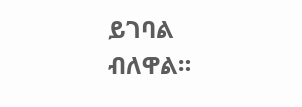ይገባል ብለዋል።